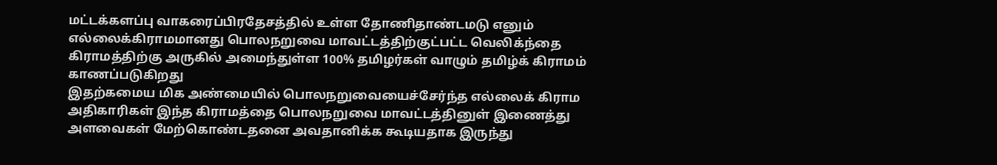மட்டக்களப்பு வாகரைப்பிரதேசத்தில் உள்ள தோணிதாண்டமடு எனும் எல்லைக்கிராமமானது பொலநறுவை மாவட்டத்திற்குட்பட்ட வெலிக்ந்தை கிராமத்திற்கு அருகில் அமைந்துள்ள 100% தமிழர்கள் வாழும் தமிழ்க் கிராமம் காணப்படுகிறது
இதற்கமைய மிக அண்மையில் பொலநறுவையைச்சேர்ந்த எல்லைக் கிராம அதிகாரிகள் இந்த கிராமத்தை பொலநறுவை மாவட்டத்தினுள் இணைத்து அளவைகள் மேற்கொண்டதனை அவதானிக்க கூடியதாக இருந்து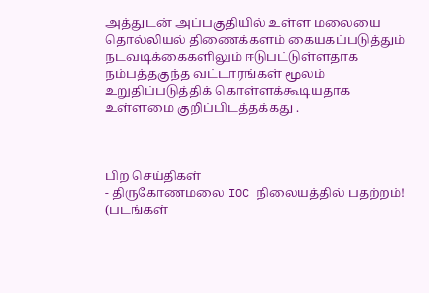அத்துடன் அப்பகுதியில் உள்ள மலையை தொல்லியல் திணைக்களம் கையகப்படுத்தும் நடவடிக்கைகளிலும் ஈடுபட்டுள்ளதாக நம்பத்தகுந்த வட்டாரங்கள் மூலம் உறுதிப்படுத்திக் கொள்ளக்கூடியதாக உள்ளமை குறிப்பிடத்தக்கது .



பிற செய்திகள்
- திருகோணமலை IOC நிலையத்தில் பதற்றம்! (படங்கள்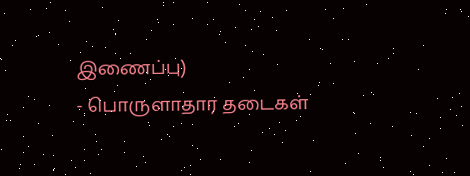இணைப்பு)
- பொருளாதார தடைகள்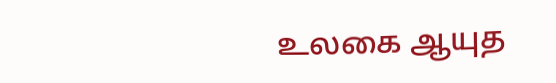உலகை ஆயுத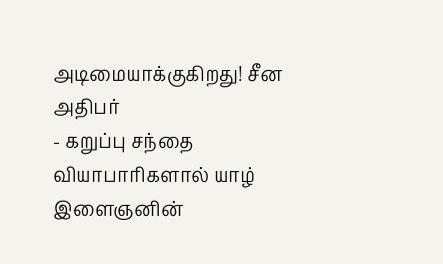அடிமையாக்குகிறது! சீன அதிபர்
- கறுப்பு சந்தை வியாபாரிகளால் யாழ் இளைஞனின்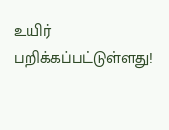உயிர் பறிக்கப்பட்டுள்ளது!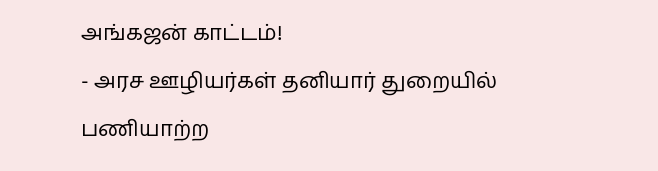அங்கஜன் காட்டம்!
- அரச ஊழியர்கள் தனியார் துறையில் பணியாற்ற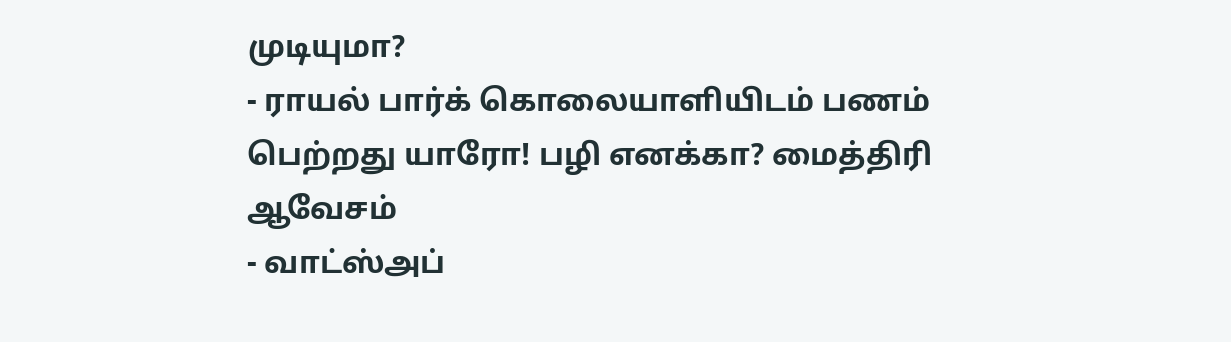முடியுமா?
- ராயல் பார்க் கொலையாளியிடம் பணம் பெற்றது யாரோ! பழி எனக்கா? மைத்திரி ஆவேசம்
- வாட்ஸ்அப்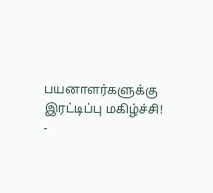பயனாளர்களுக்கு இரட்டிப்பு மகிழ்ச்சி!
-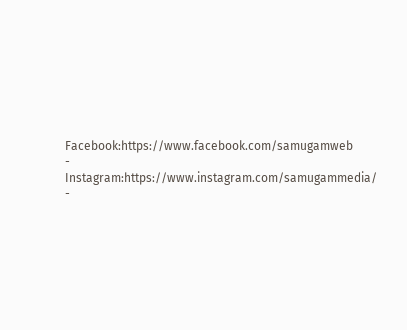Facebook:https://www.facebook.com/samugamweb
- Instagram:https://www.instagram.com/samugammedia/
-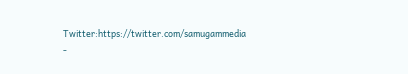Twitter:https://twitter.com/samugammedia
-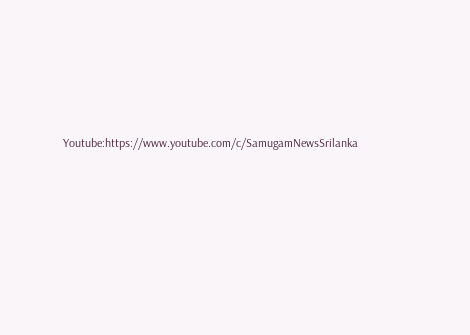Youtube:https://www.youtube.com/c/SamugamNewsSrilanka